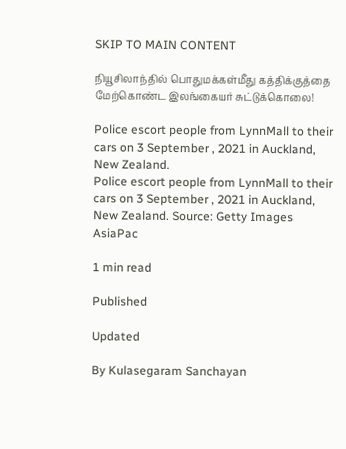SKIP TO MAIN CONTENT

நியூசிலாந்தில் பொதுமக்கள்மீது கத்திக்குத்தை மேற்கொண்ட இலங்கையர் சுட்டுக்கொலை!

Police escort people from LynnMall to their cars on 3 September , 2021 in Auckland, New Zealand.
Police escort people from LynnMall to their cars on 3 September , 2021 in Auckland, New Zealand. Source: Getty Images AsiaPac

1 min read

Published

Updated

By Kulasegaram Sanchayan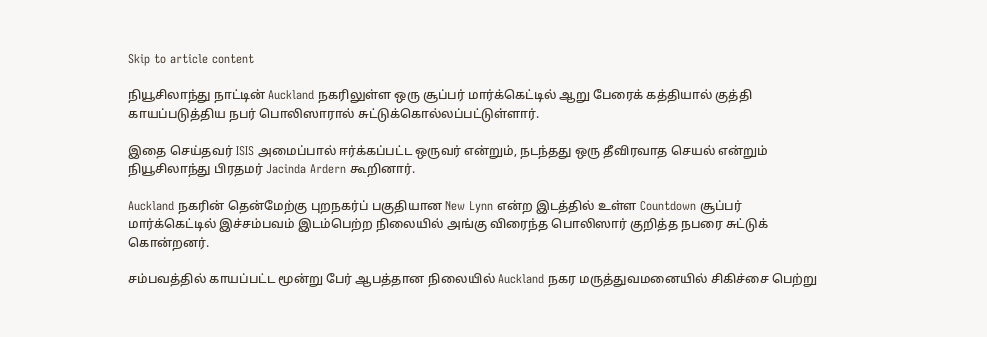Skip to article content

நியூசிலாந்து நாட்டின் Auckland நகரிலுள்ள ஒரு சூப்பர் மார்க்கெட்டில் ஆறு பேரைக் கத்தியால் குத்தி காயப்படுத்திய நபர் பொலிஸாரால் சுட்டுக்கொல்லப்பட்டுள்ளார்.

இதை செய்தவர் ISIS அமைப்பால் ஈர்க்கப்பட்ட ஒருவர் என்றும், நடந்தது ஒரு தீவிரவாத செயல் என்றும் நியூசிலாந்து பிரதமர் Jacinda Ardern கூறினார்.

Auckland நகரின் தென்மேற்கு புறநகர்ப் பகுதியான New Lynn என்ற இடத்தில் உள்ள Countdown சூப்பர் மார்க்கெட்டில் இச்சம்பவம் இடம்பெற்ற நிலையில் அங்கு விரைந்த பொலிஸார் குறித்த நபரை சுட்டுக் கொன்றனர்.

சம்பவத்தில் காயப்பட்ட மூன்று பேர் ஆபத்தான நிலையில் Auckland நகர மருத்துவமனையில் சிகிச்சை பெற்று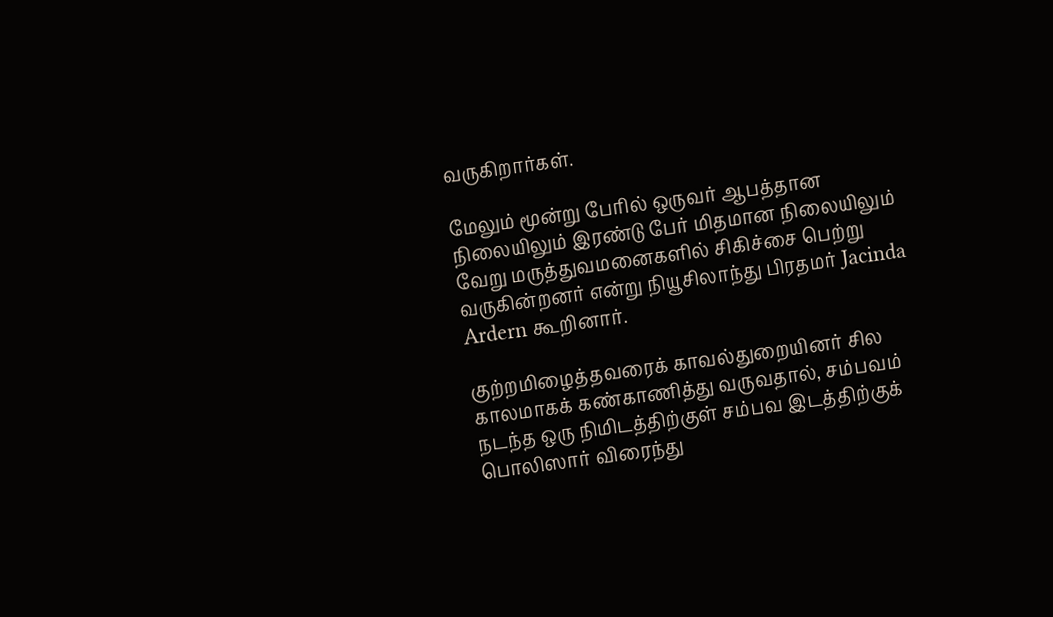வருகிறார்கள்.

மேலும் மூன்று பேரில் ஒருவர் ஆபத்தான நிலையிலும் இரண்டு பேர் மிதமான நிலையிலும் வேறு மருத்துவமனைகளில் சிகிச்சை பெற்று வருகின்றனர் என்று நியூசிலாந்து பிரதமர் Jacinda Ardern கூறினார்.

குற்றமிழைத்தவரைக் காவல்துறையினர் சில காலமாகக் கண்காணித்து வருவதால், சம்பவம் நடந்த ஒரு நிமிடத்திற்குள் சம்பவ இடத்திற்குக் பொலிஸார் விரைந்து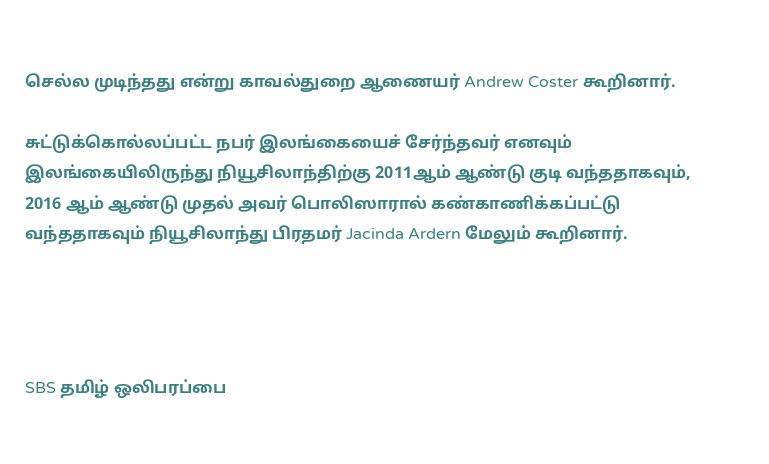செல்ல முடிந்தது என்று காவல்துறை ஆணையர் Andrew Coster கூறினார்.

சுட்டுக்கொல்லப்பட்ட நபர் இலங்கையைச் சேர்ந்தவர் எனவும் இலங்கையிலிருந்து நியூசிலாந்திற்கு 2011ஆம் ஆண்டு குடி வந்ததாகவும், 2016 ஆம் ஆண்டு முதல் அவர் பொலிஸாரால் கண்காணிக்கப்பட்டு வந்ததாகவும் நியூசிலாந்து பிரதமர் Jacinda Ardern மேலும் கூறினார்.




SBS தமிழ் ஒலிபரப்பை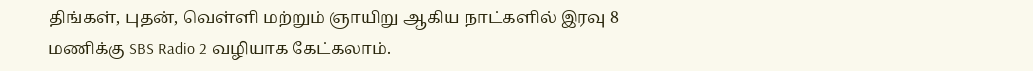திங்கள், புதன், வெள்ளி மற்றும் ஞாயிறு ஆகிய நாட்களில் இரவு 8 மணிக்கு SBS Radio 2 வழியாக கேட்கலாம்.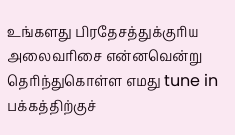உங்களது பிரதேசத்துக்குரிய அலைவரிசை என்னவென்று தெரிந்துகொள்ள எமது tune in பக்கத்திற்குச்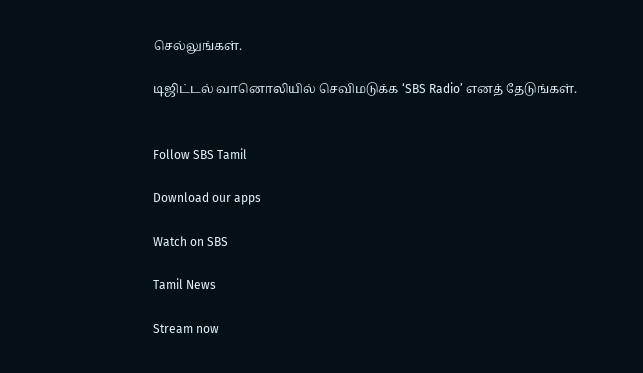செல்லுங்கள்.

டிஜிட்டல் வானொலியில் செவிமடுக்க ‘SBS Radio’ எனத் தேடுங்கள்.


Follow SBS Tamil

Download our apps

Watch on SBS

Tamil News

Stream now